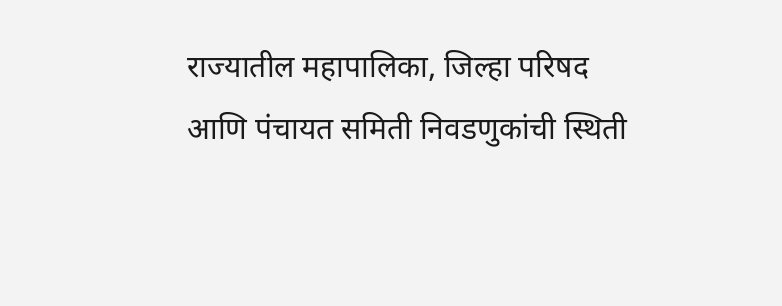राज्यातील महापालिका, जिल्हा परिषद आणि पंचायत समिती निवडणुकांची स्थिती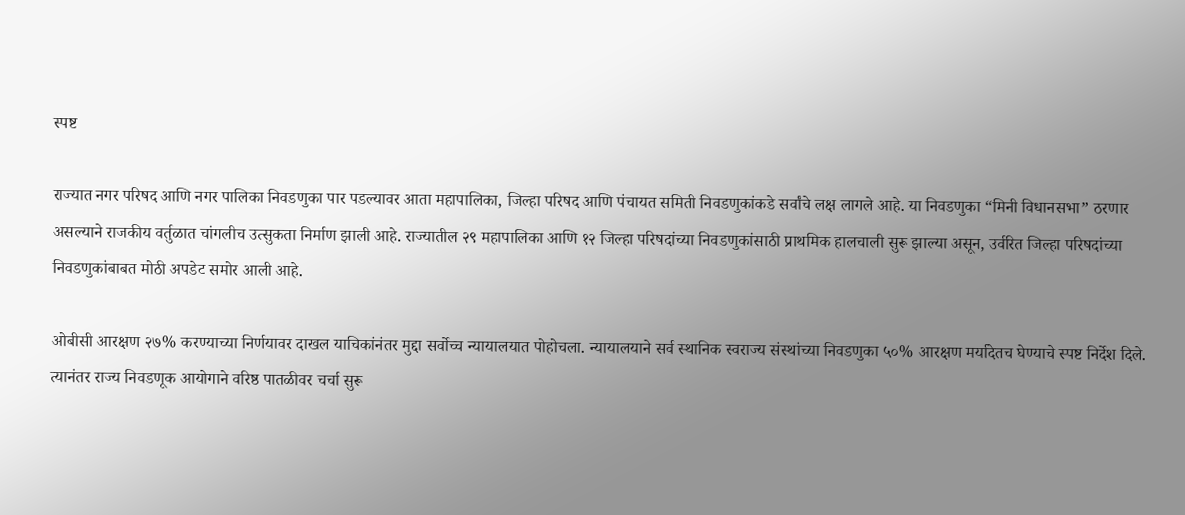स्पष्ट

राज्यात नगर परिषद आणि नगर पालिका निवडणुका पार पडल्यावर आता महापालिका, जिल्हा परिषद आणि पंचायत समिती निवडणुकांकडे सर्वांचे लक्ष लागले आहे. या निवडणुका “मिनी विधानसभा” ठरणार असल्याने राजकीय वर्तुळात चांगलीच उत्सुकता निर्माण झाली आहे. राज्यातील २९ महापालिका आणि १२ जिल्हा परिषदांच्या निवडणुकांसाठी प्राथमिक हालचाली सुरू झाल्या असून, उर्वरित जिल्हा परिषदांच्या निवडणुकांबाबत मोठी अपडेट समोर आली आहे.

ओबीसी आरक्षण २७% करण्याच्या निर्णयावर दाखल याचिकांनंतर मुद्दा सर्वोच्च न्यायालयात पोहोचला. न्यायालयाने सर्व स्थानिक स्वराज्य संस्थांच्या निवडणुका ५०% आरक्षण मर्यादेतच घेण्याचे स्पष्ट निर्देश दिले. त्यानंतर राज्य निवडणूक आयोगाने वरिष्ठ पातळीवर चर्चा सुरू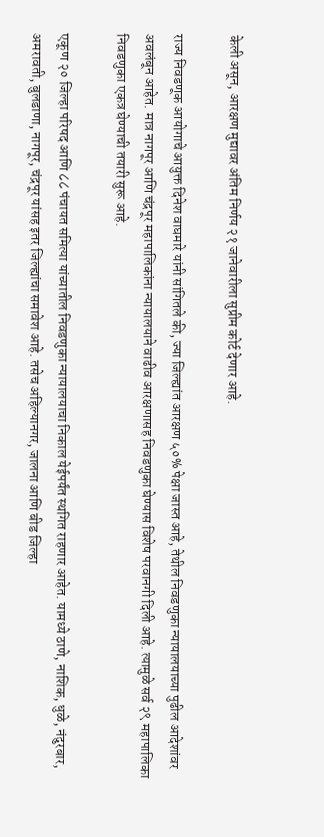केली असून, आरक्षण मुद्यावर अंतिम निर्णय २१ जानेवारीला सुप्रीम कोर्ट देणार आहे.

राज्य निवडणूक आयोगाचे आयुक्त दिनेश वाघमारे यांनी सांगितले की, ज्या जिल्ह्यांत आरक्षण ५०% पेक्षा जास्त आहे, तेथील निवडणुका न्यायालयाच्या पुढील आदेशांवर अवलंबून आहेत. मात्र नागपूर आणि चंद्रपूर महापालिकांना न्यायालयाने वाढीव आरक्षणासह निवडणुका घेण्यास विशेष परवानगी दिली आहे. त्यामुळे सर्व २९ महापालिका निवडणुका एकत्र घेण्याची तयारी सुरू आहे.

एकूण २० जिल्हा परिषद आणि ८८ पंचायत समित्या यांच्यातील निवडणुका न्यायालयाचा निकाल येईपर्यंत स्थगित राहणार आहेत. यामध्ये ठाणे, नाशिक, धुळे, नंदुरबार, अमरावती, बुलडाणा, नागपूर, चंद्रपूर यांसह इतर जिल्ह्यांचा समावेश आहे. तसेच अहिल्यानगर, जालना आणि बीड जिल्हा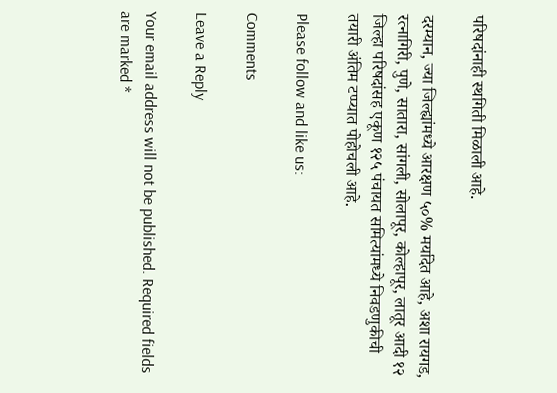परिषदांनाही स्थगिती मिळाली आहे.

दरम्यान, ज्या जिल्ह्यांमध्ये आरक्षण ५०% मर्यादेत आहे, अशा रायगड, रत्नागिरी, पुणे, सातारा, सांगली, सोलापूर, कोल्हापूर, लातूर आदी १२ जिल्हा परिषदांसह एकूण १२५ पंचायत समित्यांमध्ये निवडणुकीची तयारी अंतिम टप्प्यात पोहोचली आहे.

Please follow and like us:

Comments

Leave a Reply

Your email address will not be published. Required fields are marked *